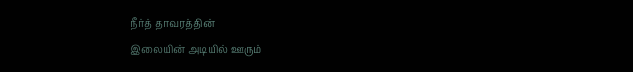நீர்த் தாவரத்தின்
இலையின் அடியில் ஊரும்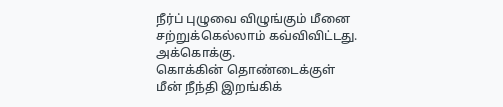நீர்ப் புழுவை விழுங்கும் மீனை
சற்றுக்கெல்லாம் கவ்விவிட்டது. அக்கொக்கு.
கொக்கின் தொண்டைக்குள்
மீன் நீந்தி இறங்கிக்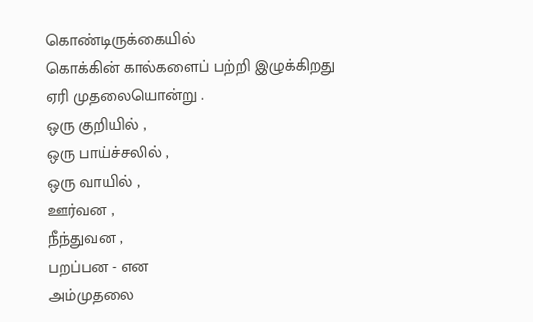கொண்டிருக்கையில்
கொக்கின் கால்களைப் பற்றி இழுக்கிறது
ஏரி முதலையொன்று .
ஒரு குறியில் ,
ஒரு பாய்ச்சலில் ,
ஒரு வாயில் ,
ஊர்வன ,
நீந்துவன ,
பறப்பன - என
அம்முதலை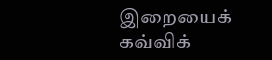இறையைக் கவ்விக்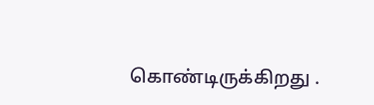கொண்டிருக்கிறது .